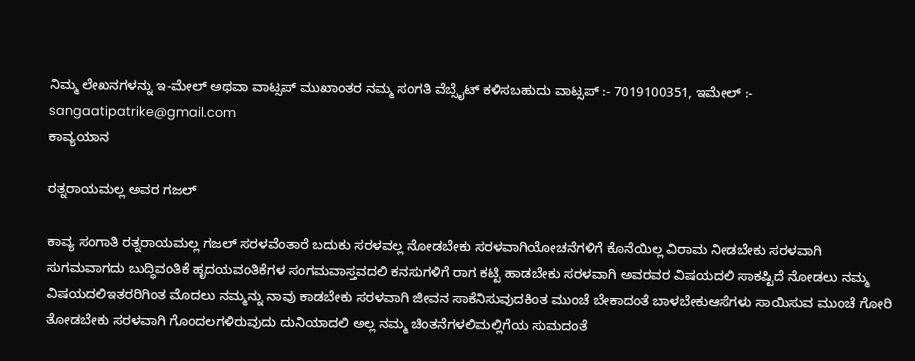ನಿಮ್ಮ ಲೇಖನಗಳನ್ನು ಇ-ಮೇಲ್ ಅಥವಾ ವಾಟ್ಸಪ್ ಮುಖಾಂತರ ನಮ್ಮ ಸಂಗತಿ ವೆಬ್ಸೈಟ್ ಕಳಿಸಬಹುದು ವಾಟ್ಸಪ್‌ :- 7019100351, ಇಮೇಲ್ :- sangaatipatrike@gmail.com
ಕಾವ್ಯಯಾನ

ರತ್ನರಾಯಮಲ್ಲ ಅವರ‌ ಗಜಲ್

ಕಾವ್ಯ ಸಂಗಾತಿ ರತ್ನರಾಯಮಲ್ಲ ಗಜಲ್ ಸರಳವೆಂತಾರೆ ಬದುಕು ಸರಳವಲ್ಲ ನೋಡಬೇಕು ಸರಳವಾಗಿಯೋಚನೆಗಳಿಗೆ ಕೊನೆಯಿಲ್ಲ ವಿರಾಮ ನೀಡಬೇಕು ಸರಳವಾಗಿ ಸುಗಮವಾಗದು ಬುದ್ಧಿವಂತಿಕೆ ಹೃದಯವಂತಿಕೆಗಳ ಸಂಗಮವಾಸ್ತವದಲಿ ಕನಸುಗಳಿಗೆ ರಾಗ ಕಟ್ಟಿ ಹಾಡಬೇಕು ಸರಳವಾಗಿ ಅವರವರ ವಿಷಯದಲಿ ಸಾಕಷ್ಟಿದೆ ನೋಡಲು ನಮ್ಮ ವಿಷಯದಲಿಇತರರಿಗಿಂತ ಮೊದಲು ನಮ್ಮನ್ನು ನಾವು ಕಾಡಬೇಕು ಸರಳವಾಗಿ ಜೀವನ ಸಾಕೆನಿಸುವುದಕಿಂತ ಮುಂಚೆ ಬೇಕಾದಂತೆ ಬಾಳಬೇಕುಆಸೆಗಳು ಸಾಯಿಸುವ ಮುಂಚೆ ಗೋರಿ ತೋಡಬೇಕು ಸರಳವಾಗಿ ಗೊಂದಲಗಳಿರುವುದು ದುನಿಯಾದಲಿ ಅಲ್ಲ ನಮ್ಮ ಚಿಂತನೆಗಳಲಿಮಲ್ಲಿಗೆಯ ಸುಮದಂತೆ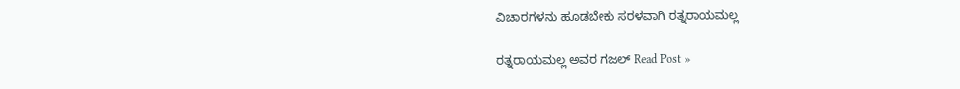ವಿಚಾರಗಳನು ಹೂಡಬೇಕು ಸರಳವಾಗಿ ರತ್ನರಾಯಮಲ್ಲ

ರತ್ನರಾಯಮಲ್ಲ ಅವರ‌ ಗಜಲ್ Read Post »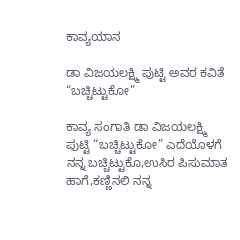ಕಾವ್ಯಯಾನ

ಡಾ ವಿಜಯಲಕ್ಷ್ಮಿ ಪುಟ್ಟಿ ಅವರ ಕವಿತೆ “ಬಚ್ಚಿಟ್ಟುಕೋ”

ಕಾವ್ಯ ಸಂಗಾತಿ ಡಾ ವಿಜಯಲಕ್ಷ್ಮಿ ಪುಟ್ಟಿ “ಬಚ್ಚಿಟ್ಟುಕೋ” ಎದೆಯೊಳಗೆ ನನ್ನ ಬಚ್ಚಿಟ್ಟುಕೊ,ಉಸಿರ ಪಿಸುಮಾತ ಹಾಗೆ,ಕಣ್ಣಿನಲಿ ನನ್ನ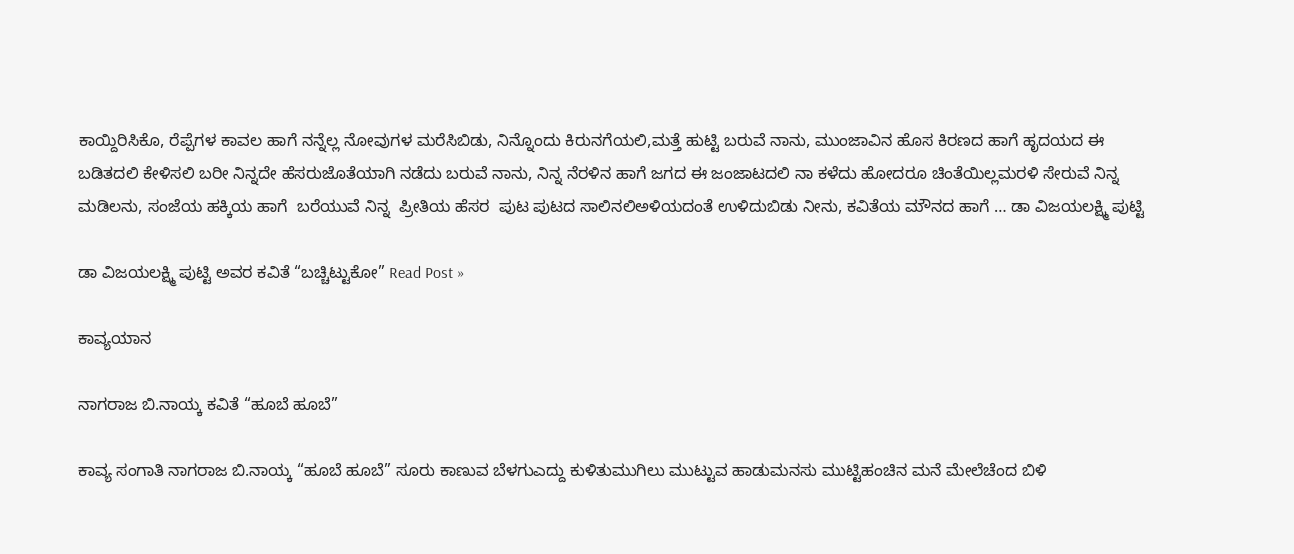ಕಾಯ್ದಿರಿಸಿಕೊ, ರೆಪ್ಪೆಗಳ ಕಾವಲ ಹಾಗೆ ನನ್ನೆಲ್ಲ ನೋವುಗಳ ಮರೆಸಿಬಿಡು, ನಿನ್ನೊಂದು ಕಿರುನಗೆಯಲಿ,ಮತ್ತೆ ಹುಟ್ಟಿ ಬರುವೆ ನಾನು, ಮುಂಜಾವಿನ ಹೊಸ ಕಿರಣದ ಹಾಗೆ ಹೃದಯದ ಈ ಬಡಿತದಲಿ ಕೇಳಿಸಲಿ ಬರೀ ನಿನ್ನದೇ ಹೆಸರುಜೊತೆಯಾಗಿ ನಡೆದು ಬರುವೆ ನಾನು, ನಿನ್ನ ನೆರಳಿನ ಹಾಗೆ ಜಗದ ಈ ಜಂಜಾಟದಲಿ ನಾ ಕಳೆದು ಹೋದರೂ ಚಿಂತೆಯಿಲ್ಲಮರಳಿ ಸೇರುವೆ ನಿನ್ನ ಮಡಿಲನು, ಸಂಜೆಯ ಹಕ್ಕಿಯ ಹಾಗೆ  ಬರೆಯುವೆ ನಿನ್ನ  ಪ್ರೀತಿಯ ಹೆಸರ  ಪುಟ ಪುಟದ ಸಾಲಿನಲಿಅಳಿಯದಂತೆ ಉಳಿದುಬಿಡು ನೀನು, ಕವಿತೆಯ ಮೌನದ ಹಾಗೆ … ಡಾ ವಿಜಯಲಕ್ಷ್ಮಿ ಪುಟ್ಟಿ

ಡಾ ವಿಜಯಲಕ್ಷ್ಮಿ ಪುಟ್ಟಿ ಅವರ ಕವಿತೆ “ಬಚ್ಚಿಟ್ಟುಕೋ” Read Post »

ಕಾವ್ಯಯಾನ

ನಾಗರಾಜ ಬಿ.ನಾಯ್ಕ ಕವಿತೆ “ಹೂಬೆ ಹೂಬೆ”

ಕಾವ್ಯ ಸಂಗಾತಿ ನಾಗರಾಜ ಬಿ.ನಾಯ್ಕ “ಹೂಬೆ ಹೂಬೆ” ಸೂರು ಕಾಣುವ ಬೆಳಗುಎದ್ದು ಕುಳಿತುಮುಗಿಲು ಮುಟ್ಟುವ ಹಾಡುಮನಸು ಮುಟ್ಟಿಹಂಚಿನ ಮನೆ ಮೇಲೆಚೆಂದ ಬಿಳಿ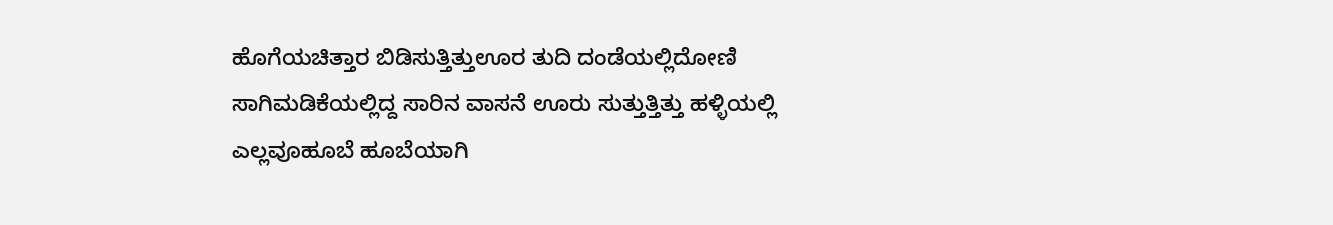ಹೊಗೆಯಚಿತ್ತಾರ ಬಿಡಿಸುತ್ತಿತ್ತುಊರ ತುದಿ ದಂಡೆಯಲ್ಲಿದೋಣಿ ಸಾಗಿಮಡಿಕೆಯಲ್ಲಿದ್ದ ಸಾರಿನ ವಾಸನೆ ಊರು ಸುತ್ತುತ್ತಿತ್ತು ಹಳ್ಳಿಯಲ್ಲಿ ಎಲ್ಲವೂಹೂಬೆ ಹೂಬೆಯಾಗಿ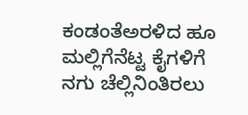ಕಂಡಂತೆಅರಳಿದ ಹೂ ಮಲ್ಲಿಗೆನೆಟ್ಟ ಕೈಗಳಿಗೆ ನಗು ಚೆಲ್ಲಿನಿಂತಿರಲು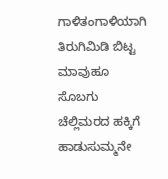ಗಾಳಿತಂಗಾಳಿಯಾಗಿ ತಿರುಗಿಮಿಡಿ ಬಿಟ್ಟ ಮಾವುಹೂ ಸೊಬಗು ಚೆಲ್ಲಿಮರದ ಹಕ್ಕಿಗೆ ಹಾಡುಸುಮ್ಮನೇ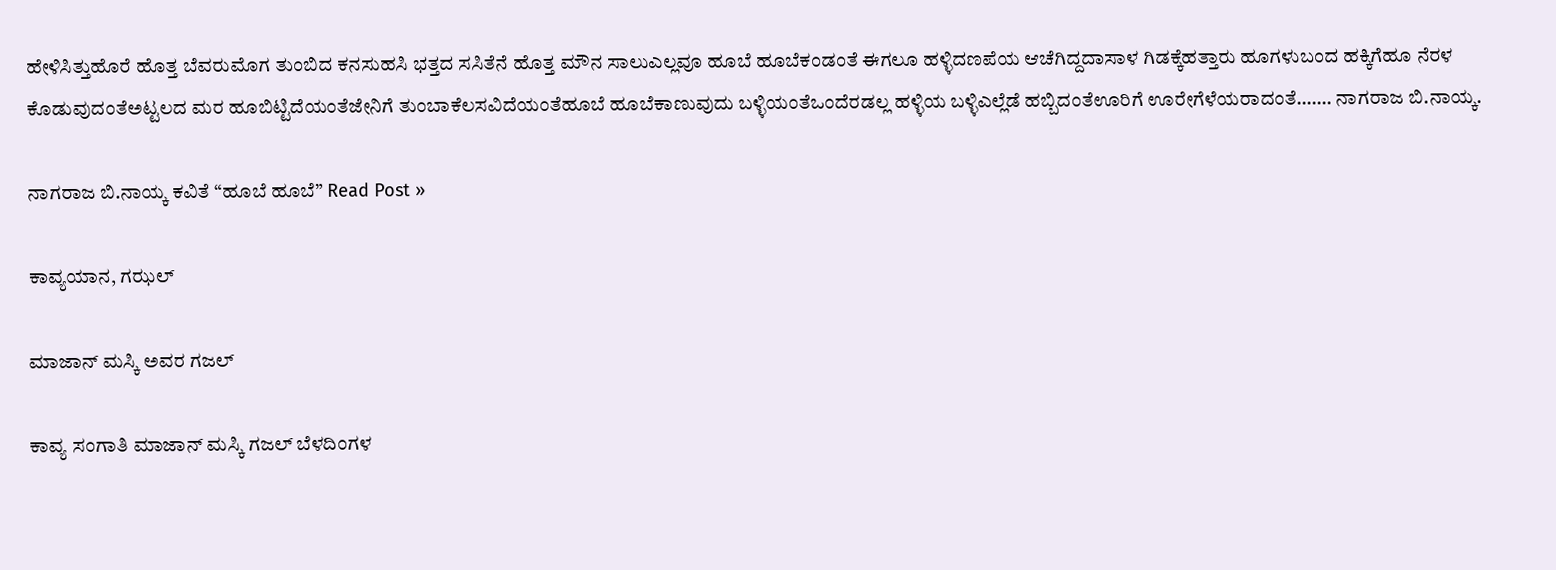ಹೇಳಿಸಿತ್ತುಹೊರೆ ಹೊತ್ತ ಬೆವರುಮೊಗ ತುಂಬಿದ ಕನಸುಹಸಿ ಭತ್ತದ ಸಸಿತೆನೆ ಹೊತ್ತ ಮೌನ ಸಾಲುಎಲ್ಲವೂ ಹೂಬೆ ಹೂಬೆಕಂಡಂತೆ ಈಗಲೂ ಹಳ್ಳಿದಣಪೆಯ ಆಚೆಗಿದ್ದದಾಸಾಳ ಗಿಡಕ್ಕೆಹತ್ತಾರು ಹೂಗಳುಬಂದ ಹಕ್ಕಿಗೆಹೂ ನೆರಳ ಕೊಡುವುದಂತೆಅಟ್ಟಲದ ಮರ ಹೂಬಿಟ್ಟಿದೆಯಂತೆಜೇನಿಗೆ ತುಂಬಾಕೆಲಸವಿದೆಯಂತೆಹೂಬೆ ಹೂಬೆಕಾಣುವುದು ಬಳ್ಳಿಯಂತೆಒಂದೆರಡಲ್ಲ ಹಳ್ಳಿಯ ಬಳ್ಳಿಎಲ್ಲೆಡೆ ಹಬ್ಬಿದಂತೆಊರಿಗೆ ಊರೇಗೆಳೆಯರಾದಂತೆ……. ನಾಗರಾಜ ಬಿ.ನಾಯ್ಕ.

ನಾಗರಾಜ ಬಿ.ನಾಯ್ಕ ಕವಿತೆ “ಹೂಬೆ ಹೂಬೆ” Read Post »

ಕಾವ್ಯಯಾನ, ಗಝಲ್

ಮಾಜಾನ್‌ ಮಸ್ಕಿ ಅವರ ಗಜಲ್

ಕಾವ್ಯ ಸಂಗಾತಿ ಮಾಜಾನ್‌ ಮಸ್ಕಿ ಗಜಲ್ ಬೆಳದಿಂಗಳ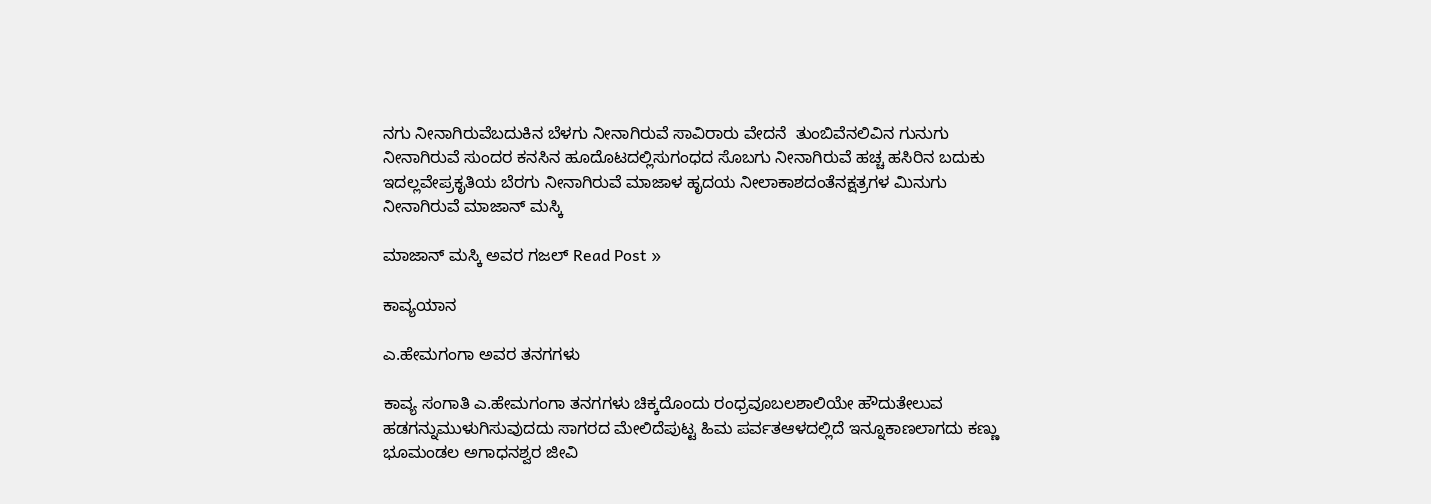ನಗು ನೀನಾಗಿರುವೆಬದುಕಿನ ಬೆಳಗು ನೀನಾಗಿರುವೆ ಸಾವಿರಾರು ವೇದನೆ  ತುಂಬಿವೆನಲಿವಿನ ಗುನುಗು ನೀನಾಗಿರುವೆ ಸುಂದರ ಕನಸಿನ ಹೂದೊಟದಲ್ಲಿಸುಗಂಧದ ಸೊಬಗು ನೀನಾಗಿರುವೆ ಹಚ್ಚ ಹಸಿರಿನ ಬದುಕು ಇದಲ್ಲವೇಪ್ರಕೃತಿಯ ಬೆರಗು ನೀನಾಗಿರುವೆ ಮಾಜಾಳ ಹೃದಯ ನೀಲಾಕಾಶದಂತೆನಕ್ಷತ್ರಗಳ ಮಿನುಗು  ನೀನಾಗಿರುವೆ ಮಾಜಾನ್ ಮಸ್ಕಿ

ಮಾಜಾನ್‌ ಮಸ್ಕಿ ಅವರ ಗಜಲ್ Read Post »

ಕಾವ್ಯಯಾನ

ಎ.ಹೇಮಗಂಗಾ ಅವರ ತನಗಗಳು

ಕಾವ್ಯ ಸಂಗಾತಿ ಎ.ಹೇಮಗಂಗಾ ತನಗಗಳು ಚಿಕ್ಕದೊಂದು ರಂಧ್ರವೂಬಲಶಾಲಿಯೇ ಹೌದುತೇಲುವ ಹಡಗನ್ನುಮುಳುಗಿಸುವುದದು ಸಾಗರದ ಮೇಲಿದೆಪುಟ್ಟ ಹಿಮ ಪರ್ವತಆಳದಲ್ಲಿದೆ ಇನ್ನೂಕಾಣಲಾಗದು ಕಣ್ಣು ಭೂಮಂಡಲ ಅಗಾಧನಶ್ವರ ಜೀವಿ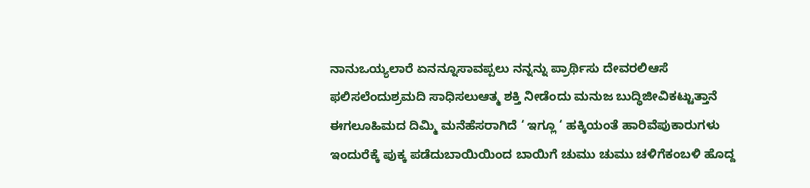ನಾನುಒಯ್ಯಲಾರೆ ಏನನ್ನೂಸಾವಪ್ಪಲು ನನ್ನನ್ನು ಪ್ರಾರ್ಥಿಸು ದೇವರಲಿಆಸೆ ಫಲಿಸಲೆಂದುಶ್ರಮದಿ ಸಾಧಿಸಲುಆತ್ಮ ಶಕ್ತಿ ನೀಡೆಂದು ಮನುಜ ಬುದ್ಧಿಜೀವಿಕಟ್ಟುತ್ತಾನೆ ಈಗಲೂಹಿಮದ ದಿಮ್ಮಿ ಮನೆಹೆಸರಾಗಿದೆ ‘ ಇಗ್ಲೂ ‘ ಹಕ್ಕಿಯಂತೆ ಹಾರಿವೆಪುಕಾರುಗಳು ಇಂದುರೆಕ್ಕೆ ಪುಕ್ಕ ಪಡೆದುಬಾಯಿಯಿಂದ ಬಾಯಿಗೆ ಚುಮು ಚುಮು ಚಳಿಗೆಕಂಬಳಿ ಹೊದ್ದ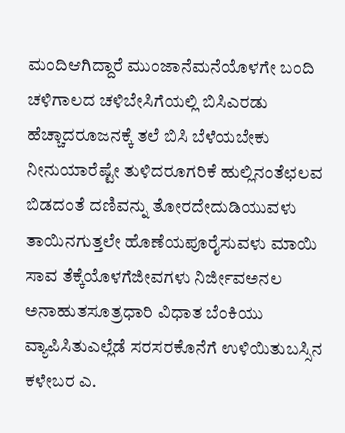ಮಂದಿಆಗಿದ್ದಾರೆ ಮುಂಜಾನೆಮನೆಯೊಳಗೇ ಬಂದಿ ಚಳಿಗಾಲದ ಚಳಿಬೇಸಿಗೆಯಲ್ಲಿ ಬಿಸಿಎರಡು ಹೆಚ್ಚಾದರೂಜನಕ್ಕೆ ತಲೆ ಬಿಸಿ ಬೆಳೆಯಬೇಕು ನೀನುಯಾರೆಷ್ಟೇ ತುಳಿದರೂಗರಿಕೆ ಹುಲ್ಲಿನಂತೆಛಲವ ಬಿಡದಂತೆ ದಣಿವನ್ನು ತೋರದೇದುಡಿಯುವಳು ತಾಯಿನಗುತ್ತಲೇ ಹೊಣೆಯಪೂರೈಸುವಳು ಮಾಯಿ ಸಾವ ತೆಕ್ಕೆಯೊಳಗೆಜೀವಗಳು ನಿರ್ಜೀವಅನಲ ಅನಾಹುತಸೂತ್ರಧಾರಿ ವಿಧಾತ ಬೆಂಕಿಯು ವ್ಯಾಪಿಸಿತುಎಲ್ಲೆಡೆ ಸರಸರಕೊನೆಗೆ ಉಳಿಯಿತುಬಸ್ಸಿನ ಕಳೇಬರ ಎ.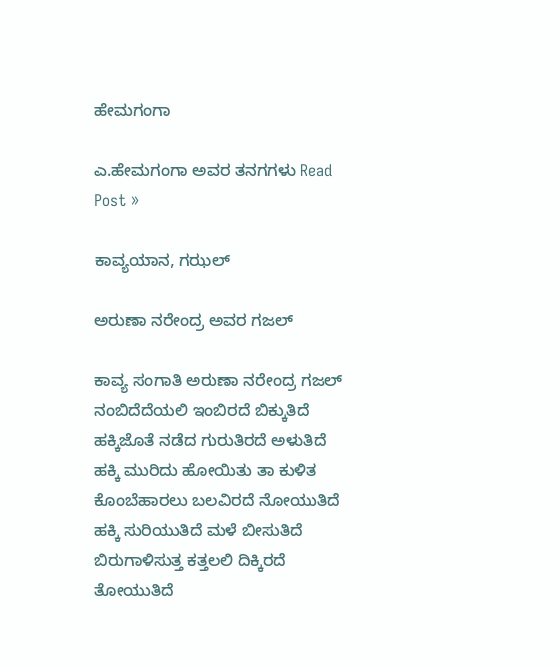ಹೇಮಗಂಗಾ

ಎ.ಹೇಮಗಂಗಾ ಅವರ ತನಗಗಳು Read Post »

ಕಾವ್ಯಯಾನ, ಗಝಲ್

ಅರುಣಾ ನರೇಂದ್ರ ಅವರ ಗಜಲ್

ಕಾವ್ಯ ಸಂಗಾತಿ ಅರುಣಾ ನರೇಂದ್ರ ಗಜಲ್ ನಂಬಿದೆದೆಯಲಿ ಇಂಬಿರದೆ ಬಿಕ್ಕುತಿದೆ ಹಕ್ಕಿಜೊತೆ ನಡೆದ ಗುರುತಿರದೆ ಅಳುತಿದೆ ಹಕ್ಕಿ ಮುರಿದು ಹೋಯಿತು ತಾ ಕುಳಿತ ಕೊಂಬೆಹಾರಲು ಬಲವಿರದೆ ನೋಯುತಿದೆ ಹಕ್ಕಿ ಸುರಿಯುತಿದೆ ಮಳೆ ಬೀಸುತಿದೆ ಬಿರುಗಾಳಿಸುತ್ತ ಕತ್ತಲಲಿ ದಿಕ್ಕಿರದೆ ತೋಯುತಿದೆ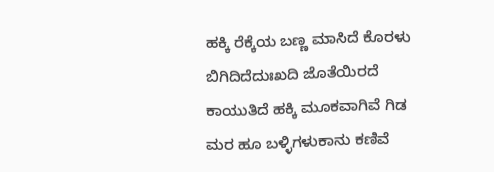ಹಕ್ಕಿ ರೆಕ್ಕೆಯ ಬಣ್ಣ ಮಾಸಿದೆ ಕೊರಳು ಬಿಗಿದಿದೆದುಃಖದಿ ಜೊತೆಯಿರದೆ ಕಾಯುತಿದೆ ಹಕ್ಕಿ ಮೂಕವಾಗಿವೆ ಗಿಡ ಮರ ಹೂ ಬಳ್ಳಿಗಳುಕಾನು ಕಣಿವೆ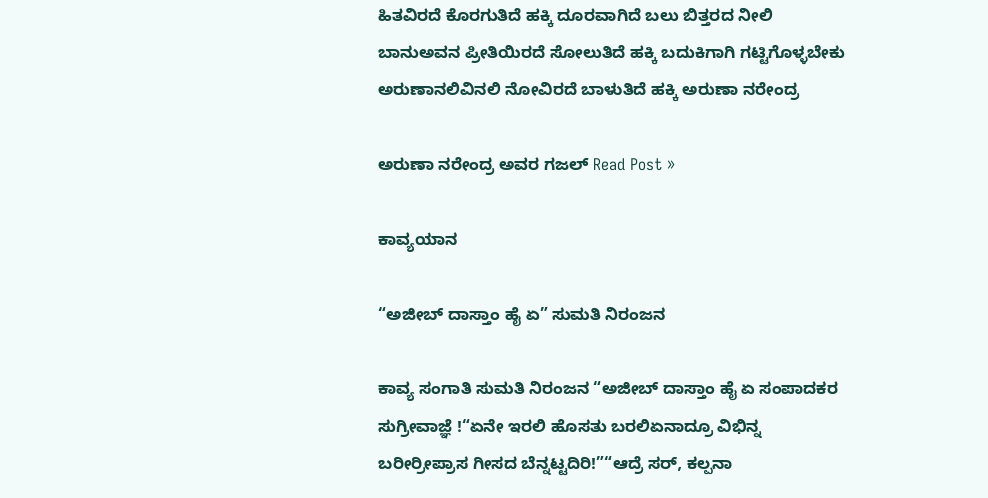ಹಿತವಿರದೆ ಕೊರಗುತಿದೆ ಹಕ್ಕಿ ದೂರವಾಗಿದೆ ಬಲು ಬಿತ್ತರದ ನೀಲಿ ಬಾನುಅವನ ಪ್ರೀತಿಯಿರದೆ ಸೋಲುತಿದೆ ಹಕ್ಕಿ ಬದುಕಿಗಾಗಿ ಗಟ್ಟಿಗೊಳ್ಳಬೇಕು ಅರುಣಾನಲಿವಿನಲಿ ನೋವಿರದೆ ಬಾಳುತಿದೆ ಹಕ್ಕಿ ಅರುಣಾ ನರೇಂದ್ರ

ಅರುಣಾ ನರೇಂದ್ರ ಅವರ ಗಜಲ್ Read Post »

ಕಾವ್ಯಯಾನ

“ಅಜೀಬ್ ದಾಸ್ತಾಂ ಹೈ ಏ” ಸುಮತಿ ನಿರಂಜನ

ಕಾವ್ಯ ಸಂಗಾತಿ ಸುಮತಿ ನಿರಂಜನ “ಅಜೀಬ್ ದಾಸ್ತಾಂ ಹೈ ಏ ಸಂಪಾದಕರ ಸುಗ್ರೀವಾಜ್ಞೆ !“ಏನೇ ಇರಲಿ ಹೊಸತು ಬರಲಿಏನಾದ್ರೂ ವಿಭಿನ್ನ ಬರೀರ್ರೀಪ್ರಾಸ ಗೀಸದ ಬೆನ್ನಟ್ಟದಿರಿ!”“ಆದ್ರೆ ಸರ್, ಕಲ್ಪನಾ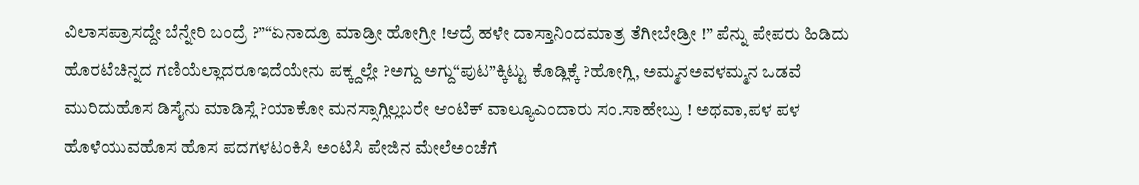ವಿಲಾಸಪ್ರಾಸದ್ದೇ ಬೆನ್ನೇರಿ ಬಂದ್ರೆ ?”“ಏನಾದ್ರೂ ಮಾಡ್ರೀ ಹೋಗ್ರೀ !ಆದ್ರೆ ಹಳೇ ದಾಸ್ತಾನಿಂದಮಾತ್ರ ತೆಗೀಬೇಡ್ರೀ !” ಪೆನ್ನು ಪೇಪರು ಹಿಡಿದು ಹೊರಟೆಚಿನ್ನದ ಗಣಿಯೆಲ್ಲಾದರೂಇದೆಯೇನು ಪಕ್ಕ್ದಲ್ಲೇ ?ಅಗ್ದು ಅಗ್ದು“ಪುಟ”ಕ್ಕಿಟ್ಟು ಕೊಡ್ಲಿಕ್ಕೆ ?ಹೋಗ್ಲಿ, ಅಮ್ಮನಅವಳಮ್ಮನ ಒಡವೆ ಮುರಿದುಹೊಸ ಡಿಸೈನು ಮಾ‌ಡಿಸ್ಲೆ ?ಯಾಕೋ ಮನಸ್ಸಾಗ್ಲಿಲ್ಲಬರೇ ಆಂಟಿಕ್ ವಾಲ್ಯೂಎಂದಾರು ಸಂ.ಸಾಹೇಬ್ರು ! ಅಥವಾ,ಪಳ ಪಳ ಹೊಳೆಯುವಹೊಸ ಹೊಸ ಪದಗಳಟಂಕಿಸಿ ಅಂಟಿಸಿ ಪೇಜಿನ ಮೇಲೆಅಂಚೆಗೆ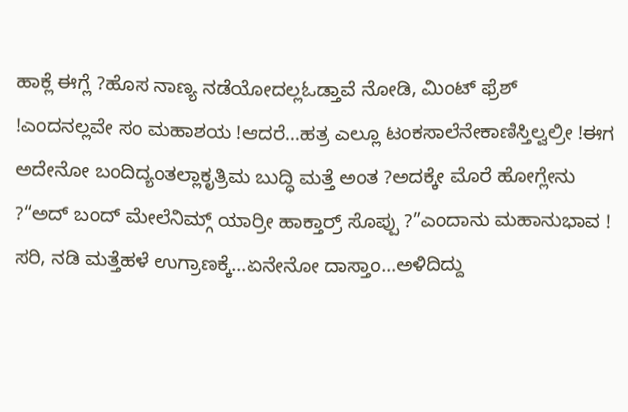ಹಾಕ್ಲೆ ಈಗ್ಲೆ ?ಹೊಸ ನಾಣ್ಯ ನಡೆಯೋದಲ್ಲಓಡ್ತಾವೆ ನೋಡಿ, ಮಿಂಟ್ ಫ್ರೆಶ್ !ಎಂದನಲ್ಲವೇ ಸಂ ಮಹಾಶಯ !ಆದರೆ…ಹತ್ರ ಎಲ್ಲೂ ಟಂಕಸಾಲೆನೇಕಾಣಿಸ್ತಿಲ್ವಲ್ರೀ !ಈಗ ಅದೇನೋ ಬಂದಿದ್ಯಂತಲ್ಲಾಕೃತ್ರಿಮ ಬುದ್ಧಿ ಮತ್ತೆ ಅಂತ ?ಅದಕ್ಕೇ ಮೊರೆ ಹೋಗ್ಲೇನು ?“ಅದ್ ಬಂದ್ ಮೇಲೆನಿಮ್ಗ್ ಯಾರ್ರೀ ಹಾಕ್ತಾರ್ರ್ ಸೊಪ್ಪು ?”ಎಂದಾನು ಮಹಾನುಭಾವ ! ಸರಿ, ನಡಿ ಮತ್ತೆಹಳೆ ಉಗ್ರಾಣಕ್ಕೆ…ಏನೇನೋ ದಾಸ್ತಾಂ…ಅಳಿದಿದ್ದು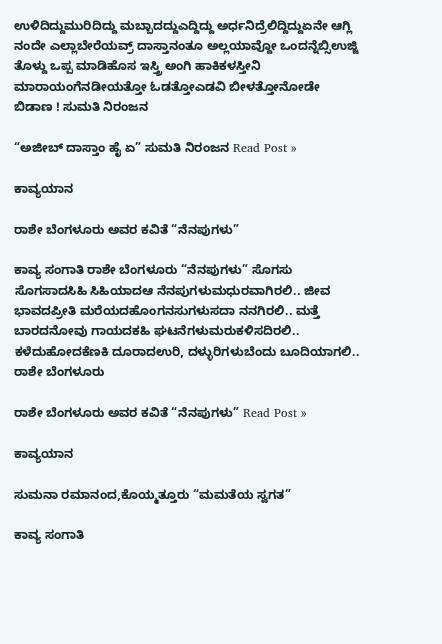ಉಳಿದಿದ್ದುಮುರಿದಿದ್ದು ಮಬ್ಬಾದದ್ದುಎದ್ದಿದ್ದು ಅರ್ಧನಿದ್ರೆಲಿದ್ದಿದ್ದುಏನೇ ಆಗ್ಲಿ ನಂದೇ ಎಲ್ಲಾಬೇರೆಯವ್ರ್ ದಾಸ್ತಾನಂತೂ ಅಲ್ಲಯಾವ್ದೋ ಒಂದನ್ನೆಬ್ಸಿಉಜ್ಜಿ ತೊಳ್ದು ಒಪ್ಪ ಮಾಡಿಹೊಸ ಇಸ್ತ್ರಿ ಅಂಗಿ ಹಾಕಿಕಳಸ್ತೀನಿ ಮಾರಾಯಂಗೆನಡೀಯತ್ತೋ ಓಡತ್ತೋಎಡವಿ ಬೀಳತ್ತೋನೋಡೇ ಬಿಡಾಣ ! ಸುಮತಿ ನಿರಂಜನ

“ಅಜೀಬ್ ದಾಸ್ತಾಂ ಹೈ ಏ” ಸುಮತಿ ನಿರಂಜನ Read Post »

ಕಾವ್ಯಯಾನ

ರಾಶೇ ಬೆಂಗಳೂರು ಅವರ ಕವಿತೆ “ನೆನಪುಗಳು”

ಕಾವ್ಯ ಸಂಗಾತಿ ರಾಶೇ ಬೆಂಗಳೂರು “ನೆನಪುಗಳು” ಸೊಗಸು ಸೊಗಸಾದಸಿಹಿ ಸಿಹಿಯಾದಆ ನೆನಪುಗಳುಮಧುರವಾಗಿರಲಿ.. ಜೀವ ಭಾವದಪ್ರೀತಿ ಮರೆಯದಹೊಂಗನಸುಗಳುಸದಾ ನನಗಿರಲಿ.. ಮತ್ತೆ ಬಾರದನೋವು ಗಾಯದಕಹಿ ಘಟನೆಗಳುಮರುಕಳಿಸದಿರಲಿ.. ಕಳೆದುಹೋದಕೆಣಕಿ ದೂರಾದಉರಿ, ದಳ್ಳುರಿಗಳುಬೆಂದು ಬೂದಿಯಾಗಲಿ.. ರಾಶೇ ಬೆಂಗಳೂರು

ರಾಶೇ ಬೆಂಗಳೂರು ಅವರ ಕವಿತೆ “ನೆನಪುಗಳು” Read Post »

ಕಾವ್ಯಯಾನ

ಸುಮನಾ ರಮಾನಂದ,ಕೊಯ್ಮತ್ತೂರು “ಮಮತೆಯ ಸ್ವಗತ”

ಕಾವ್ಯ ಸಂಗಾತಿ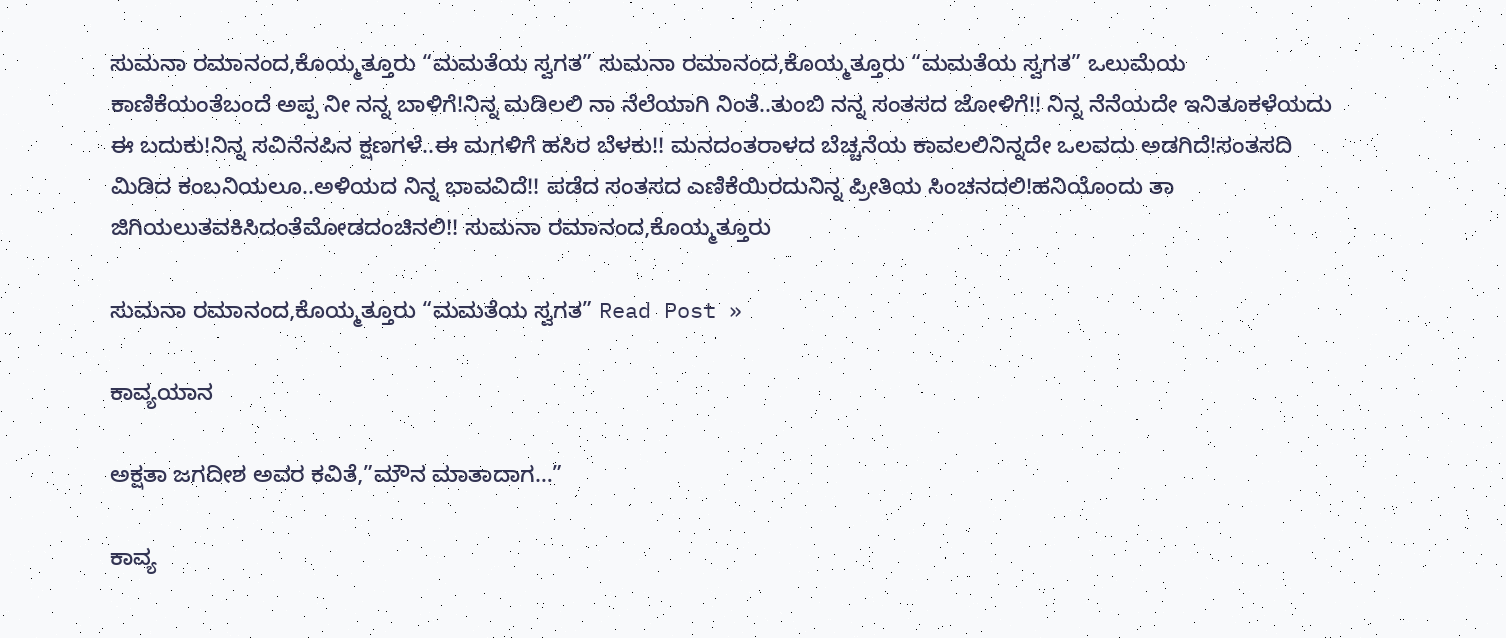ಸುಮನಾ ರಮಾನಂದ,ಕೊಯ್ಮತ್ತೂರು “ಮಮತೆಯ ಸ್ವಗತ” ಸುಮನಾ ರಮಾನಂದ,ಕೊಯ್ಮತ್ತೂರು “ಮಮತೆಯ ಸ್ವಗತ” ಒಲುಮೆಯ ಕಾಣಿಕೆಯಂತೆಬಂದೆ ಅಪ್ಪ ನೀ ನನ್ನ ಬಾಳಿಗೆ!ನಿನ್ನ ಮಡಿಲಲಿ ನಾ ನೆಲೆಯಾಗಿ ನಿಂತೆ..ತುಂಬಿ ನನ್ನ ಸಂತಸದ ಜೋಳಿಗೆ!! ನಿನ್ನ ನೆನೆಯದೇ ಇನಿತೂಕಳೆಯದು ಈ ಬದುಕು!ನಿನ್ನ ಸವಿನೆನಪಿನ ಕ್ಷಣಗಳೆ..ಈ ಮಗಳಿಗೆ ಹಸಿರ ಬೆಳಕು!! ಮನದಂತರಾಳದ ಬೆಚ್ಚನೆಯ ಕಾವಲಲಿನಿನ್ನದೇ ಒಲವದು ಅಡಗಿದೆ!ಸಂತಸದಿ ಮಿಡಿದ ಕಂಬನಿಯಲೂ..ಅಳಿಯದ ನಿನ್ನ ಭಾವವಿದೆ!! ಪಡೆದ ಸಂತಸದ ಎಣಿಕೆಯಿರದುನಿನ್ನ ಪ್ರೀತಿಯ ಸಿಂಚನದಲಿ!ಹನಿಯೊಂದು ತಾ ಜಿಗಿಯಲುತವಕಿಸಿದಂತೆಮೋಡದಂಚಿನಲಿ!! ಸುಮನಾ ರಮಾನಂದ,ಕೊಯ್ಮತ್ತೂರು

ಸುಮನಾ ರಮಾನಂದ,ಕೊಯ್ಮತ್ತೂರು “ಮಮತೆಯ ಸ್ವಗತ” Read Post »

ಕಾವ್ಯಯಾನ

ಅಕ್ಷತಾ ಜಗದೀಶ ಅವರ ಕವಿತೆ,”ಮೌನ ಮಾತಾದಾಗ…”

ಕಾವ್ಯ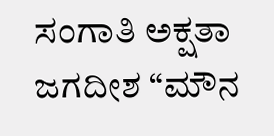ಸಂಗಾತಿ ಅಕ್ಷತಾ ಜಗದೀಶ “ಮೌನ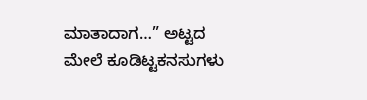ಮಾತಾದಾಗ…” ಅಟ್ಟದ ಮೇಲೆ ಕೂಡಿಟ್ಟಕನಸುಗಳು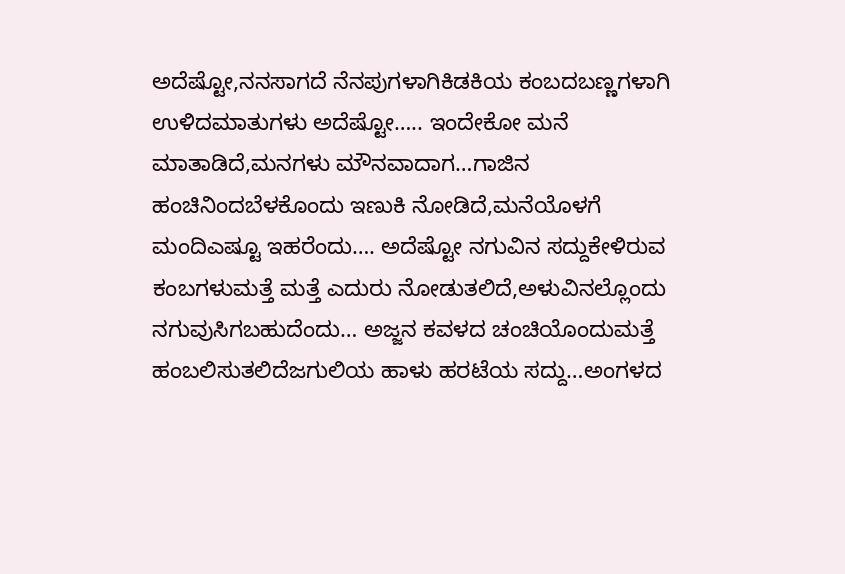ಅದೆಷ್ಟೋ,ನನಸಾಗದೆ ನೆನಪುಗಳಾಗಿಕಿಡಕಿಯ ಕಂಬದಬಣ್ಣಗಳಾಗಿ ಉಳಿದಮಾತುಗಳು ಅದೆಷ್ಟೋ….. ಇಂದೇಕೋ ಮನೆ ಮಾತಾಡಿದೆ,ಮನಗಳು ಮೌನವಾದಾಗ…ಗಾಜಿನ ಹಂಚಿನಿಂದಬೆಳಕೊಂದು ಇಣುಕಿ ನೋಡಿದೆ,ಮನೆಯೊಳಗೆ ಮಂದಿಎಷ್ಟೂ ಇಹರೆಂದು…. ಅದೆಷ್ಟೋ ನಗುವಿನ ಸದ್ದುಕೇಳಿರುವ ಕಂಬಗಳುಮತ್ತೆ ಮತ್ತೆ ಎದುರು ನೋಡುತಲಿದೆ,ಅಳುವಿನಲ್ಲೊಂದು ನಗುವುಸಿಗಬಹುದೆಂದು… ಅಜ್ಜನ ಕವಳದ ಚಂಚಿಯೊಂದುಮತ್ತೆ ಹಂಬಲಿಸುತಲಿದೆಜಗುಲಿಯ ಹಾಳು ಹರಟೆಯ ಸದ್ದು…ಅಂಗಳದ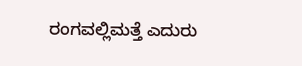ರಂಗವಲ್ಲಿಮತ್ತೆ ಎದುರು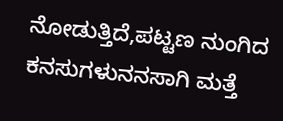ನೋಡುತ್ತಿದೆ,ಪಟ್ಟಣ ನುಂಗಿದ ಕನಸುಗಳುನನಸಾಗಿ ಮತ್ತೆ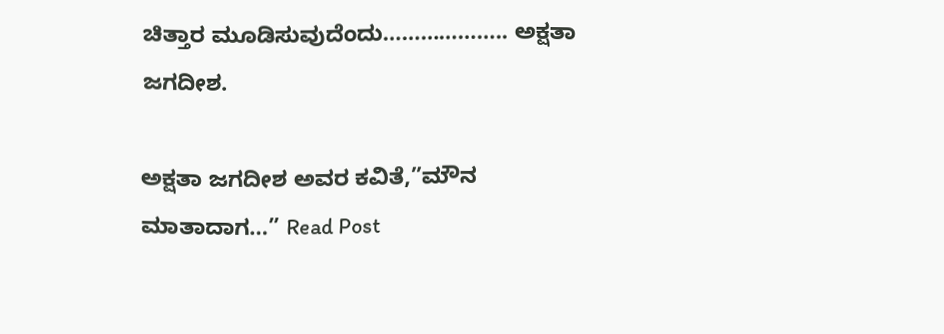ಚಿತ್ತಾರ ಮೂಡಿಸುವುದೆಂದು……………….. ಅಕ್ಷತಾ ಜಗದೀಶ.

ಅಕ್ಷತಾ ಜಗದೀಶ ಅವರ ಕವಿತೆ,”ಮೌನ ಮಾತಾದಾಗ…” Read Post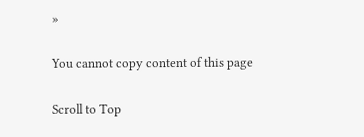»

You cannot copy content of this page

Scroll to Top